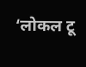‘लोकल टू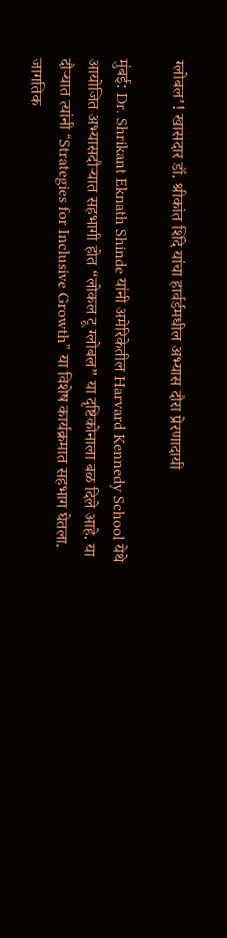ग्लोबल’! खासदार डॉ. श्रीकांत शिंदे यांचा हार्वर्डमधील अभ्यास दौरा प्रेरणादायी

मुंबई: Dr. Shrikant Eknath Shinde यांनी अमेरिकेतील Harvard Kennedy School येथे आयोजित अभ्यासदौऱ्यात सहभागी होत “लोकल टू ग्लोबल” या दृष्टिकोनाला बळ दिले आहे. या दौऱ्यात त्यांनी “Strategies for Inclusive Growth” या विशेष कार्यक्रमात सहभाग घेतला. जागतिक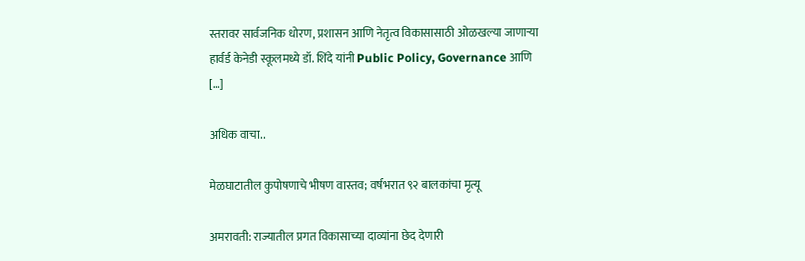स्तरावर सार्वजनिक धोरण, प्रशासन आणि नेतृत्व विकासासाठी ओळखल्या जाणाऱ्या हार्वर्ड केनेडी स्कूलमध्ये डॉ. शिंदे यांनी Public Policy, Governance आणि […]

अधिक वाचा..

मेळघाटातील कुपोषणाचे भीषण वास्तव; वर्षभरात ९२ बालकांचा मृत्यू

अमरावती: राज्यातील प्रगत विकासाच्या दाव्यांना छेद देणारी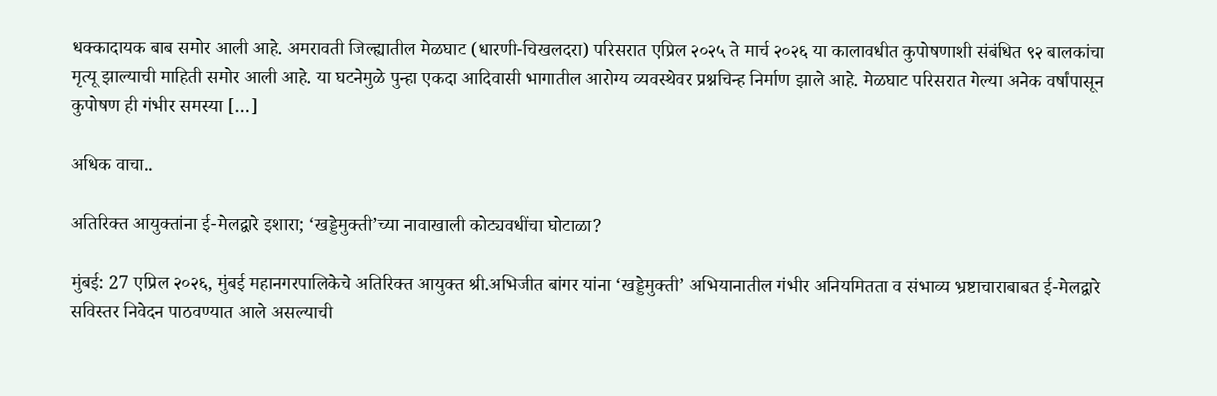धक्कादायक बाब समोर आली आहे. अमरावती जिल्ह्यातील मेळघाट (धारणी-चिखलदरा) परिसरात एप्रिल २०२५ ते मार्च २०२६ या कालावधीत कुपोषणाशी संबंधित ९२ बालकांचा मृत्यू झाल्याची माहिती समोर आली आहे. या घटनेमुळे पुन्हा एकदा आदिवासी भागातील आरोग्य व्यवस्थेवर प्रश्नचिन्ह निर्माण झाले आहे. मेळघाट परिसरात गेल्या अनेक वर्षांपासून कुपोषण ही गंभीर समस्या […]

अधिक वाचा..

अतिरिक्त आयुक्तांना ई-मेलद्वारे इशारा; ‘खड्डेमुक्ती’च्या नावाखाली कोट्यवधींचा घोटाळा?

मुंबई: 27 एप्रिल २०२६, मुंबई महानगरपालिकेचे अतिरिक्त आयुक्त श्री.अभिजीत बांगर यांना ‘खड्डेमुक्ती’ अभियानातील गंभीर अनियमितता व संभाव्य भ्रष्टाचाराबाबत ई-मेलद्वारे सविस्तर निवेदन पाठवण्यात आले असल्याची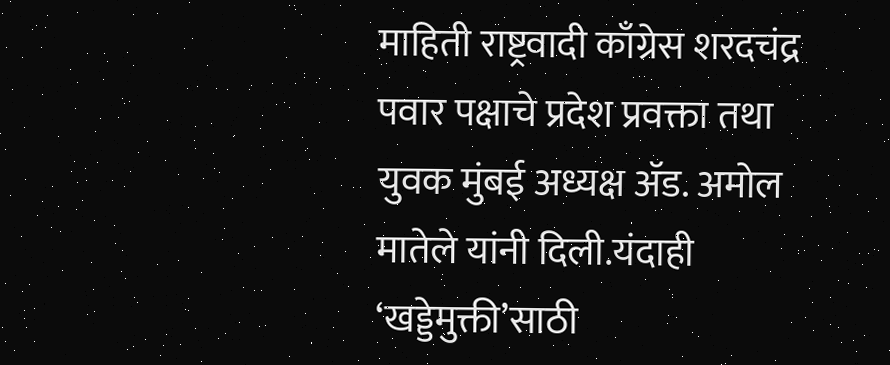माहिती राष्ट्रवादी काँग्रेस शरदचंद्र पवार पक्षाचे प्रदेश प्रवक्ता तथा युवक मुंबई अध्यक्ष ॲड. अमोल मातेले यांनी दिली.यंदाही ‘खड्डेमुक्ती’साठी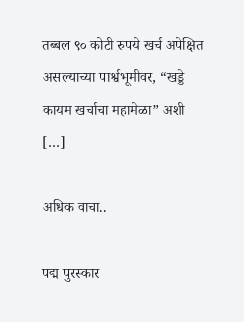तब्बल ९० कोटी रुपये खर्च अपेक्षित असल्याच्या पार्श्वभूमीवर, “खड्डे कायम खर्चाचा महामेळा” अशी […]

अधिक वाचा..

पद्म पुरस्कार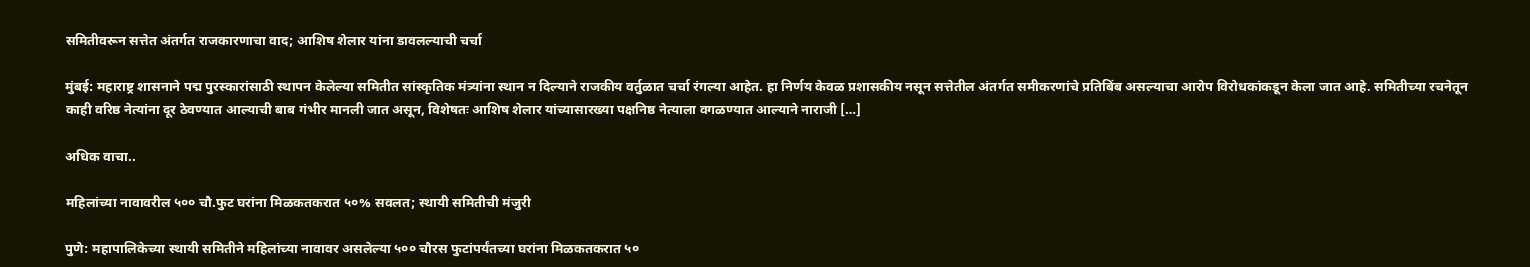समितीवरून सत्तेत अंतर्गत राजकारणाचा वाद; आशिष शेलार यांना डावलल्याची चर्चा

मुंबई: महाराष्ट्र शासनाने पद्म पुरस्कारांसाठी स्थापन केलेल्या समितीत सांस्कृतिक मंत्र्यांना स्थान न दिल्याने राजकीय वर्तुळात चर्चा रंगल्या आहेत. हा निर्णय केवळ प्रशासकीय नसून सत्तेतील अंतर्गत समीकरणांचे प्रतिबिंब असल्याचा आरोप विरोधकांकडून केला जात आहे. समितीच्या रचनेतून काही वरिष्ठ नेत्यांना दूर ठेवण्यात आल्याची बाब गंभीर मानली जात असून, विशेषतः आशिष शेलार यांच्यासारख्या पक्षनिष्ठ नेत्याला वगळण्यात आल्याने नाराजी […]

अधिक वाचा..

महिलांच्या नावावरील ५०० चौ.फुट घरांना मिळकतकरात ५०% सवलत; स्थायी समितीची मंजुरी

पुणे: महापालिकेच्या स्थायी समितीने महिलांच्या नावावर असलेल्या ५०० चौरस फुटांपर्यंतच्या घरांना मिळकतकरात ५०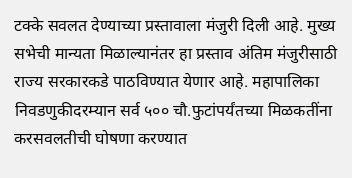टक्के सवलत देण्याच्या प्रस्तावाला मंजुरी दिली आहे. मुख्य सभेची मान्यता मिळाल्यानंतर हा प्रस्ताव अंतिम मंजुरीसाठी राज्य सरकारकडे पाठविण्यात येणार आहे. महापालिका निवडणुकीदरम्यान सर्व ५०० चौ.फुटांपर्यंतच्या मिळकतींना करसवलतीची घोषणा करण्यात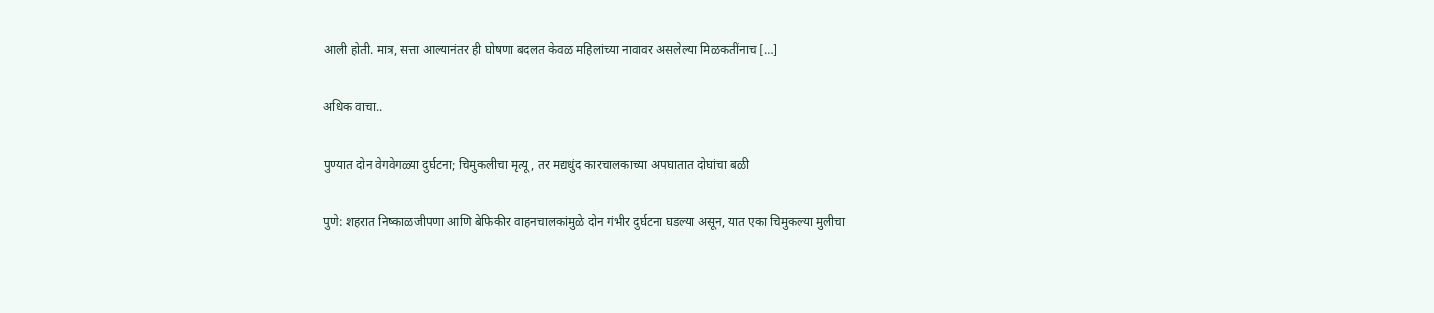आली होती. मात्र, सत्ता आल्यानंतर ही घोषणा बदलत केवळ महिलांच्या नावावर असलेल्या मिळकतींनाच […]

अधिक वाचा..

पुण्यात दोन वेगवेगळ्या दुर्घटना; चिमुकलीचा मृत्यू, तर मद्यधुंद कारचालकाच्या अपघातात दोघांचा बळी

पुणे: शहरात निष्काळजीपणा आणि बेफिकीर वाहनचालकांमुळे दोन गंभीर दुर्घटना घडल्या असून, यात एका चिमुकल्या मुलीचा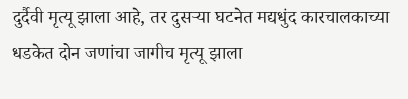दुर्दैवी मृत्यू झाला आहे, तर दुसऱ्या घटनेत मद्यधुंद कारचालकाच्या धडकेत दोन जणांचा जागीच मृत्यू झाला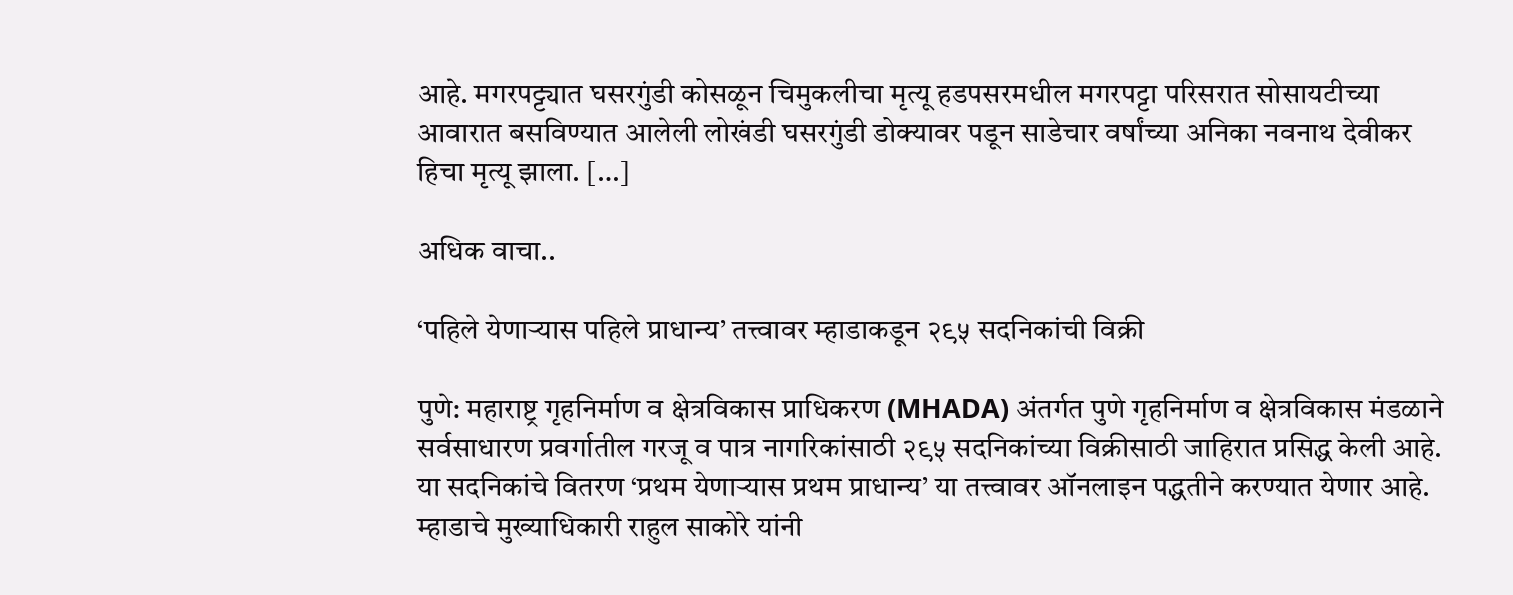आहे. मगरपट्ट्यात घसरगुंडी कोसळून चिमुकलीचा मृत्यू हडपसरमधील मगरपट्टा परिसरात सोसायटीच्या आवारात बसविण्यात आलेली लोखंडी घसरगुंडी डोक्यावर पडून साडेचार वर्षांच्या अनिका नवनाथ देवीकर हिचा मृत्यू झाला. […]

अधिक वाचा..

‘पहिले येणाऱ्यास पहिले प्राधान्य’ तत्त्वावर म्हाडाकडून २९५ सदनिकांची विक्री

पुणे: महाराष्ट्र गृहनिर्माण व क्षेत्रविकास प्राधिकरण (MHADA) अंतर्गत पुणे गृहनिर्माण व क्षेत्रविकास मंडळाने सर्वसाधारण प्रवर्गातील गरजू व पात्र नागरिकांसाठी २९५ सदनिकांच्या विक्रीसाठी जाहिरात प्रसिद्ध केली आहे. या सदनिकांचे वितरण ‘प्रथम येणाऱ्यास प्रथम प्राधान्य’ या तत्त्वावर ऑनलाइन पद्धतीने करण्यात येणार आहे. म्हाडाचे मुख्याधिकारी राहुल साकोरे यांनी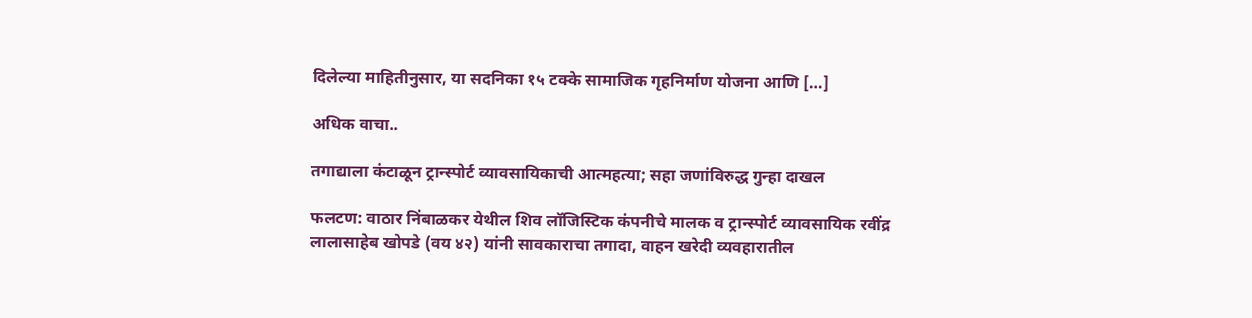दिलेल्या माहितीनुसार, या सदनिका १५ टक्के सामाजिक गृहनिर्माण योजना आणि […]

अधिक वाचा..

तगाद्याला कंटाळून ट्रान्स्पोर्ट व्यावसायिकाची आत्महत्या; सहा जणांविरुद्ध गुन्हा दाखल

फलटण: वाठार निंबाळकर येथील शिव लॉजिस्टिक कंपनीचे मालक व ट्रान्स्पोर्ट व्यावसायिक रवींद्र लालासाहेब खोपडे (वय ४२) यांनी सावकाराचा तगादा, वाहन खरेदी व्यवहारातील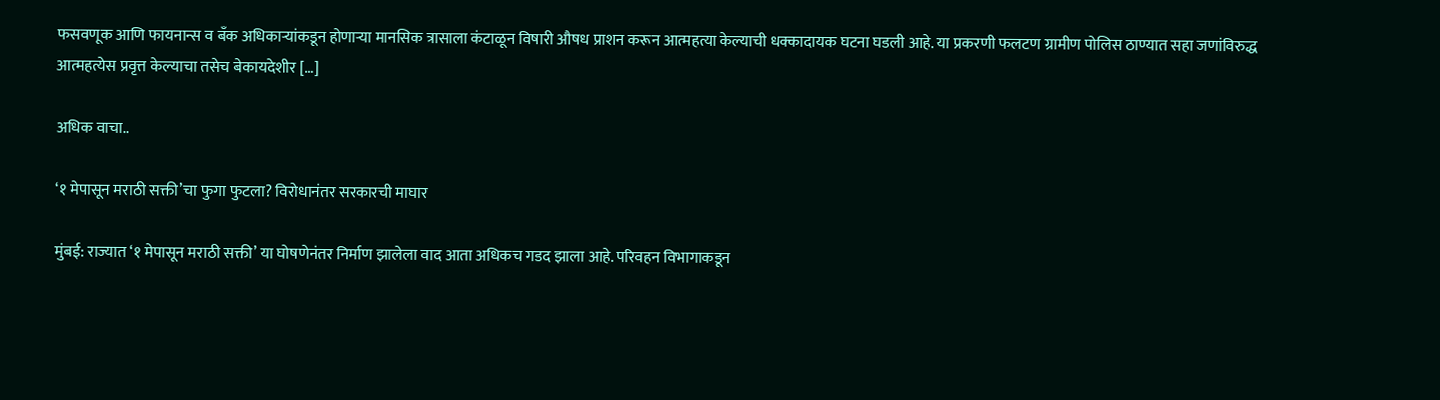फसवणूक आणि फायनान्स व बँक अधिकाऱ्यांकडून होणाऱ्या मानसिक त्रासाला कंटाळून विषारी औषध प्राशन करून आत्महत्या केल्याची धक्कादायक घटना घडली आहे. या प्रकरणी फलटण ग्रामीण पोलिस ठाण्यात सहा जणांविरुद्ध आत्महत्येस प्रवृत्त केल्याचा तसेच बेकायदेशीर […]

अधिक वाचा..

‘१ मेपासून मराठी सक्ती’चा फुगा फुटला? विरोधानंतर सरकारची माघार

मुंबई: राज्यात ‘१ मेपासून मराठी सक्ती’ या घोषणेनंतर निर्माण झालेला वाद आता अधिकच गडद झाला आहे. परिवहन विभागाकडून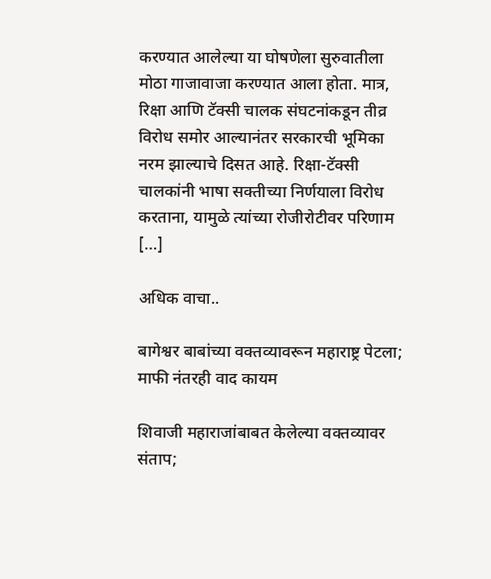करण्यात आलेल्या या घोषणेला सुरुवातीला मोठा गाजावाजा करण्यात आला होता. मात्र, रिक्षा आणि टॅक्सी चालक संघटनांकडून तीव्र विरोध समोर आल्यानंतर सरकारची भूमिका नरम झाल्याचे दिसत आहे. रिक्षा-टॅक्सी चालकांनी भाषा सक्तीच्या निर्णयाला विरोध करताना, यामुळे त्यांच्या रोजीरोटीवर परिणाम […]

अधिक वाचा..

बागेश्वर बाबांच्या वक्तव्यावरून महाराष्ट्र पेटला; माफी नंतरही वाद कायम

शिवाजी महाराजांबाबत केलेल्या वक्तव्यावर संताप;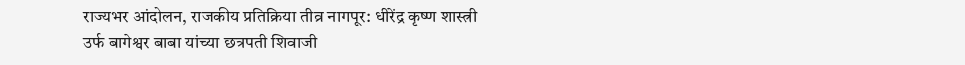राज्यभर आंदोलन, राजकीय प्रतिक्रिया तीव्र नागपूर: धीरेंद्र कृष्ण शास्त्री उर्फ बागेश्वर बाबा यांच्या छत्रपती शिवाजी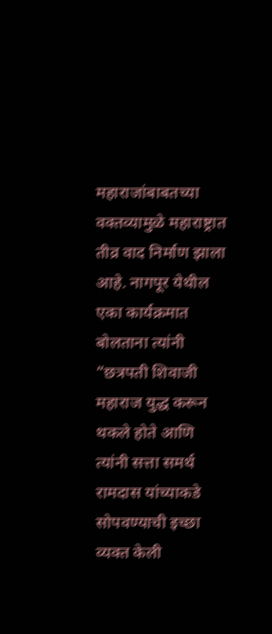महाराजांबाबतच्या वक्तव्यामुळे महाराष्ट्रात तीव्र वाद निर्माण झाला आहे. नागपूर येथील एका कार्यक्रमात बोलताना त्यांनी “छत्रपती शिवाजी महाराज युद्ध करून थकले होते आणि त्यांनी सत्ता समर्थ रामदास यांच्याकडे सोपवण्याची इच्छा व्यक्त केली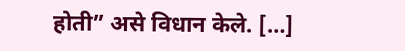होती” असे विधान केले. […]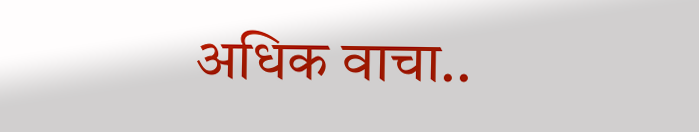अधिक वाचा..